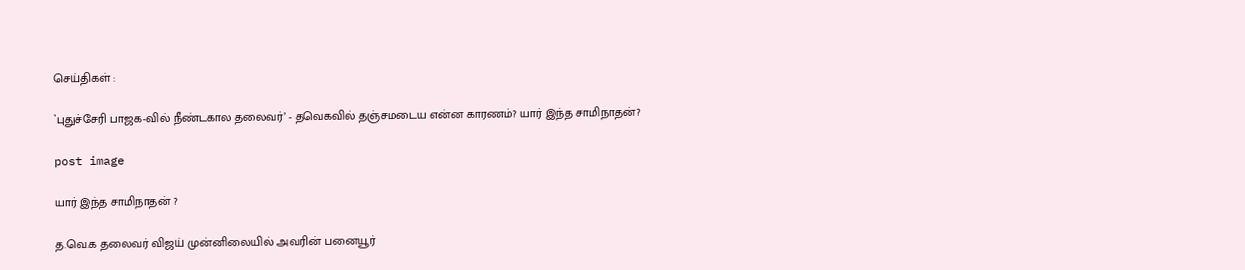செய்திகள் :

`புதுச்சேரி பாஜக-வில் நீண்டகால தலைவர்’ - தவெகவில் தஞ்சமடைய என்ன காரணம்? யார் இந்த சாமிநாதன்?

post image

யார் இந்த சாமிநாதன் ?

த.வெ.க தலைவர் விஜய் முன்னிலையில் அவரின் பனையூர்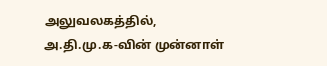அலுவலகத்தில், அ.தி.மு.க-வின் முன்னாள்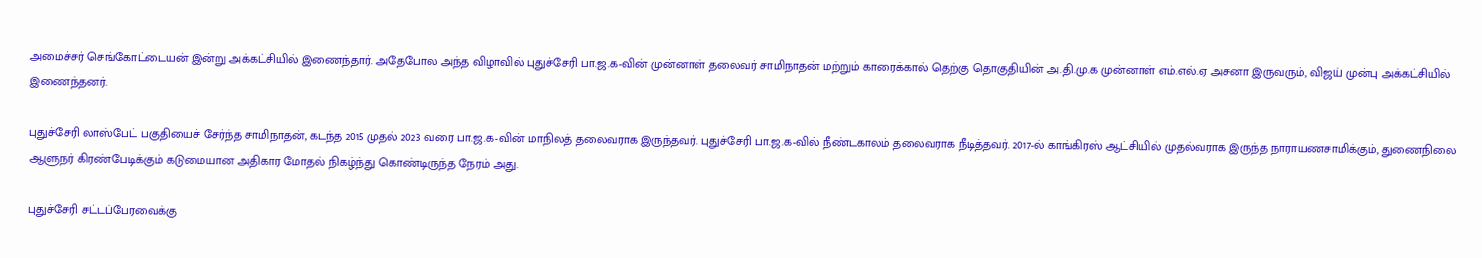அமைச்சர் செங்கோட்டையன் இன்று அக்கட்சியில் இணைந்தார். அதேபோல அந்த விழாவில் புதுச்சேரி பா.ஜ.க-வின் முன்னாள் தலைவர் சாமிநாதன் மற்றும் காரைக்கால் தெற்கு தொகுதியின் அ.தி.மு.க முன்னாள் எம்.எல்.ஏ அசனா இருவரும், விஜய் முன்பு அக்கட்சியில் இணைந்தனர்.

புதுச்சேரி லாஸ்பேட் பகுதியைச் சேர்ந்த சாமிநாதன், கடந்த 2015 முதல் 2023 வரை பா.ஜ.க-வின் மாநிலத் தலைவராக இருந்தவர். புதுச்சேரி பா.ஜ.க-வில் நீண்டகாலம் தலைவராக நீடித்தவர். 2017-ல் காங்கிரஸ் ஆட்சியில் முதல்வராக இருந்த நாராயணசாமிக்கும், துணைநிலை ஆளுநர் கிரண்பேடிக்கும் கடுமையான அதிகார மோதல் நிகழ்ந்து கொண்டிருந்த நேரம் அது.

புதுச்சேரி சட்டப்பேரவைக்கு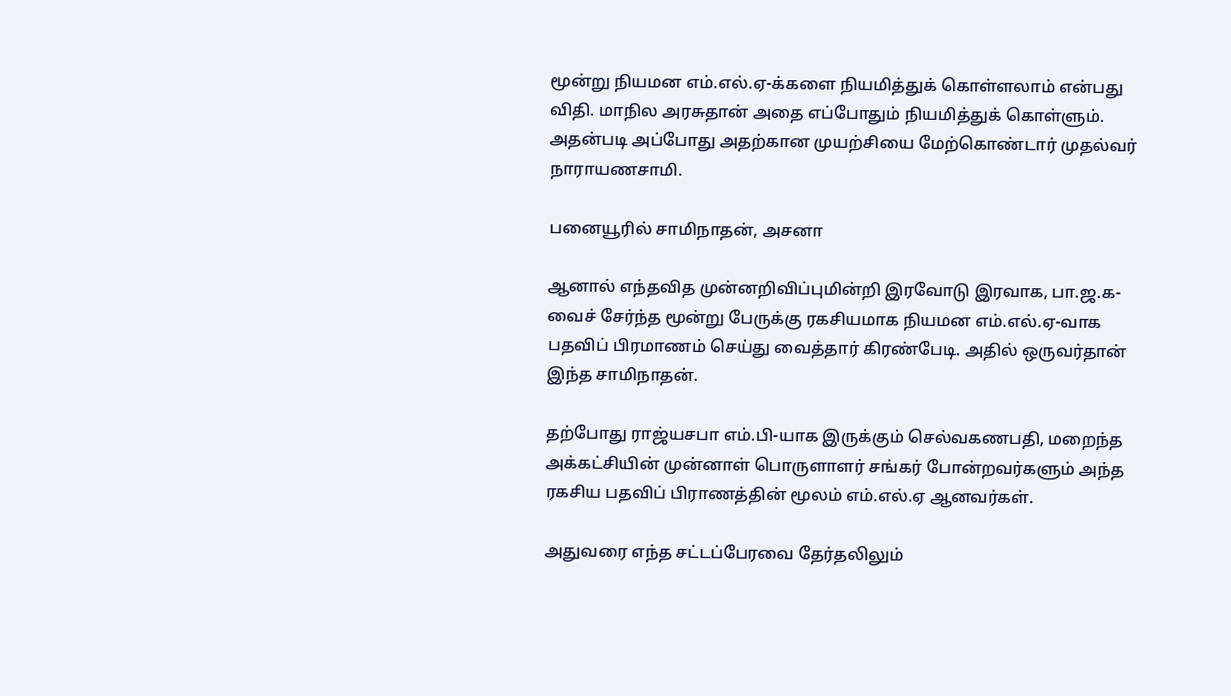மூன்று நியமன எம்.எல்.ஏ-க்களை நியமித்துக் கொள்ளலாம் என்பது விதி. மாநில அரசுதான் அதை எப்போதும் நியமித்துக் கொள்ளும். அதன்படி அப்போது அதற்கான முயற்சியை மேற்கொண்டார் முதல்வர் நாராயணசாமி.

பனையூரில் சாமிநாதன், அசனா

ஆனால் எந்தவித முன்னறிவிப்புமின்றி இரவோடு இரவாக, பா.ஜ.க-வைச் சேர்ந்த மூன்று பேருக்கு ரகசியமாக நியமன எம்.எல்.ஏ-வாக பதவிப் பிரமாணம் செய்து வைத்தார் கிரண்பேடி. அதில் ஒருவர்தான் இந்த சாமிநாதன்.

தற்போது ராஜ்யசபா எம்.பி-யாக இருக்கும் செல்வகணபதி, மறைந்த அக்கட்சியின் முன்னாள் பொருளாளர் சங்கர் போன்றவர்களும் அந்த ரகசிய பதவிப் பிராணத்தின் மூலம் எம்.எல்.ஏ ஆனவர்கள்.

அதுவரை எந்த சட்டப்பேரவை தேர்தலிலும்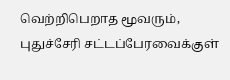வெற்றிபெறாத மூவரும், புதுச்சேரி சட்டப்பேரவைக்குள்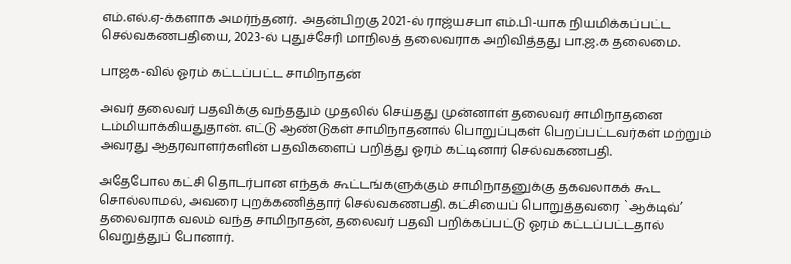எம்.எல்.ஏ-க்களாக அமர்ந்தனர்.  அதன்பிறகு 2021-ல் ராஜ்யசபா எம்.பி-யாக நியமிக்கப்பட்ட செல்வகணபதியை, 2023-ல் புதுச்சேரி மாநிலத் தலைவராக அறிவித்தது பா.ஜ.க தலைமை.

பாஜக-வில் ஓரம் கட்டப்பட்ட சாமிநாதன்

அவர் தலைவர் பதவிக்கு வந்ததும் முதலில் செய்தது முன்னாள் தலைவர் சாமிநாதனை டம்மியாக்கியதுதான். எட்டு ஆண்டுகள் சாமிநாதனால் பொறுப்புகள் பெறப்பட்டவர்கள் மற்றும் அவரது ஆதரவாளர்களின் பதவிகளைப் பறித்து ஓரம் கட்டினார் செல்வகணபதி.

அதேபோல கட்சி தொடர்பான எந்தக் கூட்டங்களுக்கும் சாமிநாதனுக்கு தகவலாகக் கூட சொல்லாமல், அவரை புறக்கணித்தார் செல்வகணபதி. கட்சியைப் பொறுத்தவரை `ஆக்டிவ்’ தலைவராக வலம் வந்த சாமிநாதன், தலைவர் பதவி பறிக்கப்பட்டு ஓரம் கட்டப்பட்டதால் வெறுத்துப் போனார்.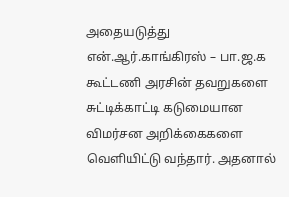அதையடுத்து என்.ஆர்.காங்கிரஸ் – பா.ஜ.க கூட்டணி அரசின் தவறுகளை சுட்டிக்காட்டி கடுமையான விமர்சன அறிக்கைகளை வெளியிட்டு வந்தார். அதனால்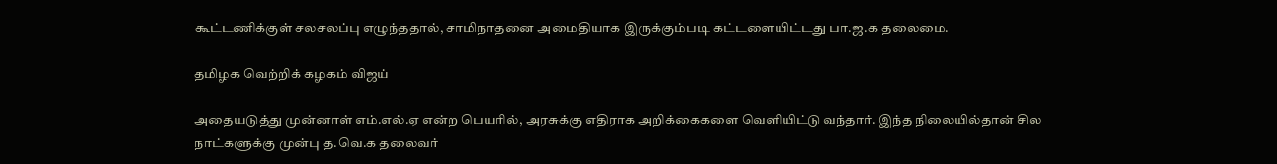கூட்டணிக்குள் சலசலப்பு எழுந்ததால், சாமிநாதனை அமைதியாக இருக்கும்படி கட்டளையிட்டது பா.ஜ.க தலைமை.

தமிழக வெற்றிக் கழகம் விஜய்

அதையடுத்து முன்னாள் எம்.எல்.ஏ என்ற பெயரில், அரசுக்கு எதிராக அறிக்கைகளை வெளியிட்டு வந்தார். இந்த நிலையில்தான் சில நாட்களுக்கு முன்பு த.வெ.க தலைவர்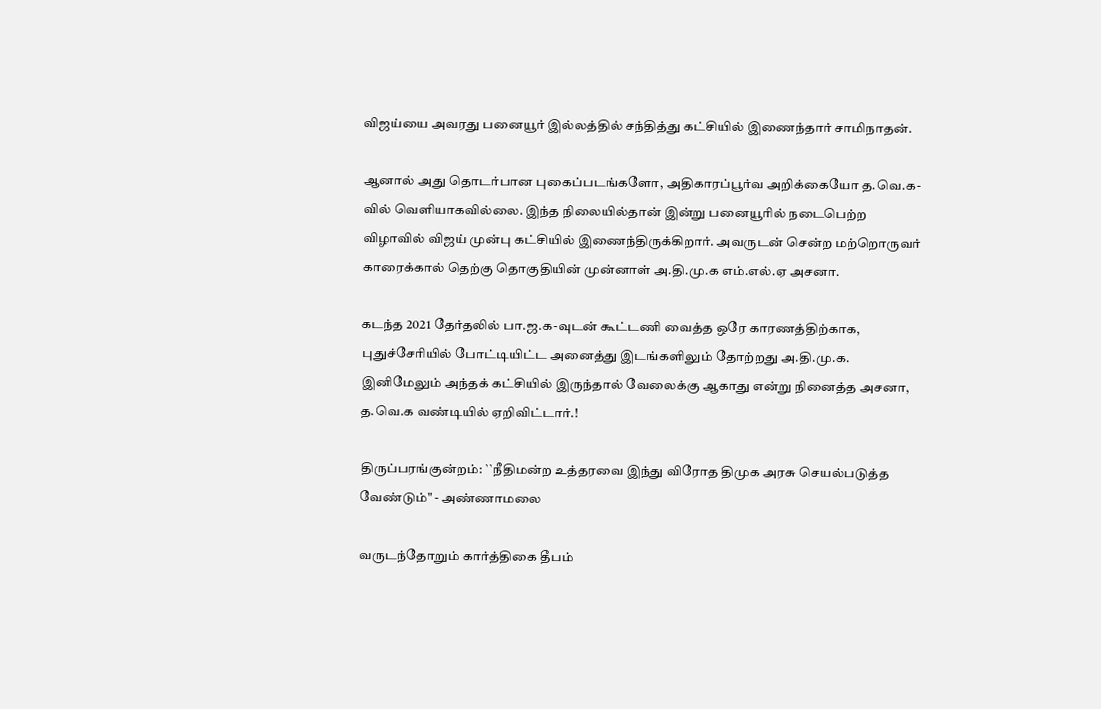விஜய்யை அவரது பனையூர் இல்லத்தில் சந்தித்து கட்சியில் இணைந்தார் சாமிநாதன்.

ஆனால் அது தொடர்பான புகைப்படங்களோ, அதிகாரப்பூர்வ அறிக்கையோ த.வெ.க-வில் வெளியாகவில்லை. இந்த நிலையில்தான் இன்று பனையூரில் நடைபெற்ற விழாவில் விஜய் முன்பு கட்சியில் இணைந்திருக்கிறார். அவருடன் சென்ற மற்றொருவர் காரைக்கால் தெற்கு தொகுதியின் முன்னாள் அ.தி.மு.க எம்.எல்.ஏ அசனா.

கடந்த 2021 தேர்தலில் பா.ஜ.க-வுடன் கூட்டணி வைத்த ஒரே காரணத்திற்காக, புதுச்சேரியில் போட்டியிட்ட அனைத்து இடங்களிலும் தோற்றது அ.தி.மு.க. இனிமேலும் அந்தக் கட்சியில் இருந்தால் வேலைக்கு ஆகாது என்று நினைத்த அசனா, த.வெ.க வண்டியில் ஏறிவிட்டார்.!

திருப்பரங்குன்றம்: ``நீதிமன்ற உத்தரவை இந்து விரோத திமுக அரசு செயல்படுத்த வேண்டும்" - அண்ணாமலை

வருடந்தோறும் கார்த்திகை தீபம்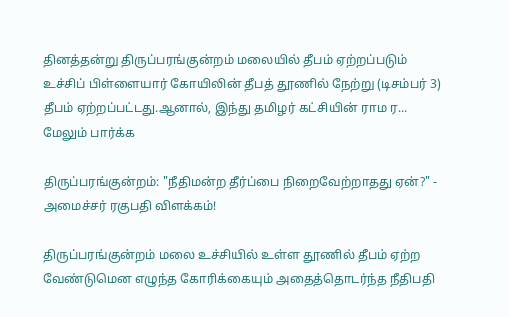தினத்தன்று திருப்பரங்குன்றம் மலையில் தீபம் ஏற்றப்படும் உச்சிப் பிள்ளையார் கோயிலின் தீபத் தூணில் நேற்று (டிசம்பர் 3) தீபம் ஏற்றப்பட்டது.ஆனால், இந்து தமிழர் கட்சியின் ராம ர... மேலும் பார்க்க

திருப்பரங்குன்றம்: "நீதிமன்ற தீர்ப்பை நிறைவேற்றாதது ஏன்?" - அமைச்சர் ரகுபதி விளக்கம்!

திருப்பரங்குன்றம் மலை உச்சியில் உள்ள தூணில் தீபம் ஏற்ற வேண்டுமென எழுந்த கோரிக்கையும் அதைத்தொடர்ந்த நீதிபதி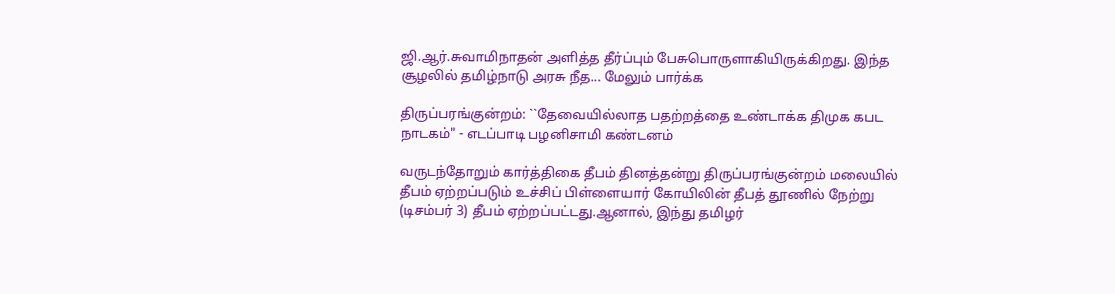ஜி.ஆர்.சுவாமிநாதன் அளித்த தீர்ப்பும் பேசுபொருளாகியிருக்கிறது. இந்த சூழலில் தமிழ்நாடு அரசு நீத... மேலும் பார்க்க

திருப்பரங்குன்றம்: ``தேவையில்லாத பதற்றத்தை உண்டாக்க திமுக கபட நாடகம்" - எடப்பாடி பழனிசாமி கண்டனம்

வருடந்தோறும் கார்த்திகை தீபம் தினத்தன்று திருப்பரங்குன்றம் மலையில் தீபம் ஏற்றப்படும் உச்சிப் பிள்ளையார் கோயிலின் தீபத் தூணில் நேற்று (டிசம்பர் 3) தீபம் ஏற்றப்பட்டது.ஆனால், இந்து தமிழர்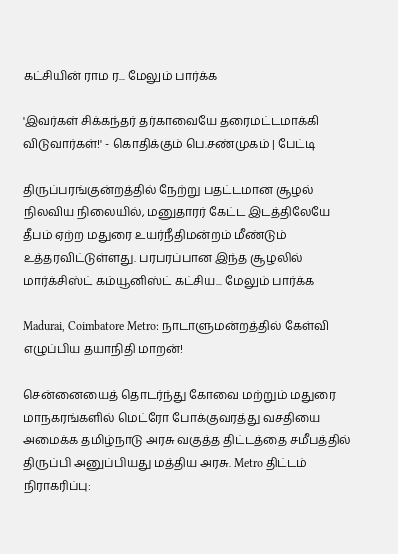கட்சியின் ராம ர... மேலும் பார்க்க

'இவர்கள் சிக்கந்தர் தர்காவையே தரைமட்டமாக்கி விடுவார்கள்!' - கொதிக்கும் பெ.சண்முகம் | பேட்டி

திருப்பரங்குன்றத்தில் நேற்று பதட்டமான சூழல் நிலவிய நிலையில், மனுதாரர் கேட்ட இடத்திலேயே தீபம் ஏற்ற மதுரை உயர்நீதிமன்றம் மீண்டும் உத்தரவிட்டுள்ளது. பரபரப்பான இந்த சூழலில் மார்க்சிஸ்ட் கம்யூனிஸ்ட் கட்சிய... மேலும் பார்க்க

Madurai, Coimbatore Metro: நாடாளுமன்றத்தில் கேள்வி எழுப்பிய தயாநிதி மாறன்!

சென்னையைத் தொடர்ந்து கோவை மற்றும் மதுரை மாநகரங்களில் மெட்ரோ போக்குவரத்து வசதியை அமைக்க தமிழ்நாடு அரசு வகுத்த திட்டத்தை சமீபத்தில் திருப்பி அனுப்பியது மத்திய அரசு. Metro திட்டம் நிராகரிப்பு: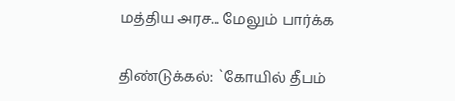மத்திய அரச... மேலும் பார்க்க

திண்டுக்கல்: `கோயில் தீபம்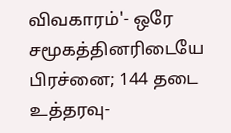விவகாரம்'- ஒரே சமூகத்தினரிடையே பிரச்னை; 144 தடை உத்தரவு-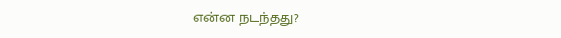என்ன நடந்தது?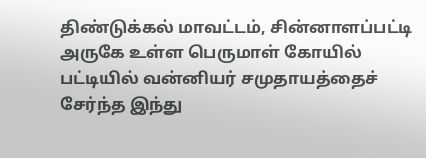திண்டுக்கல் மாவட்டம், சின்னாளப்பட்டி அருகே உள்ள பெருமாள் கோயில் பட்டியில் வன்னியர் சமுதாயத்தைச் சேர்ந்த இந்து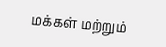மக்கள் மற்றும்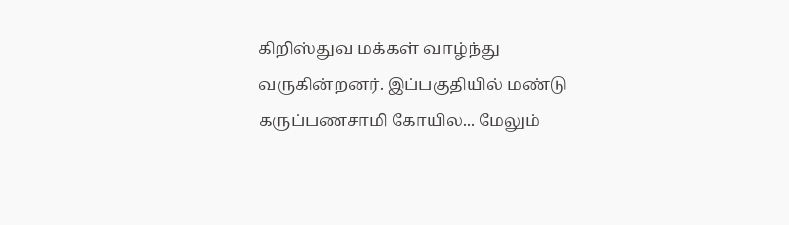கிறிஸ்துவ மக்கள் வாழ்ந்து வருகின்றனர். இப்பகுதியில் மண்டு கருப்பணசாமி கோயில... மேலும்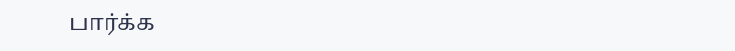பார்க்க